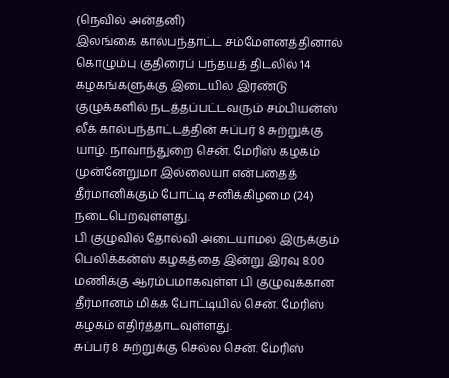(நெவில் அன்தனி)
இலங்கை கால்பந்தாட்ட சம்மேளனத்தினால் கொழும்பு குதிரைப் பந்தயத் திடலில் 14 கழகங்களுக்கு இடையில் இரண்டு குழுக்களில் நடத்தப்பட்டவரும் சம்பியன்ஸ் லீக் கால்பந்தாட்டத்தின் சுப்பர் 8 சுற்றுக்கு யாழ். நாவாந்துறை சென். மேரிஸ் கழகம் முன்னேறுமா இல்லையா என்பதைத் தீர்மானிக்கும் போட்டி சனிக்கிழமை (24) நடைபெறவுள்ளது.
பி குழுவில் தோல்வி அடையாமல் இருக்கும் பெலிக்கன்ஸ் கழகத்தை இன்று இரவு 8.00 மணிக்கு ஆரம்பமாகவுள்ள பி குழுவுக்கான தீர்மானம் மிக்க போட்டியில் சென். மேரிஸ் கழகம் எதிர்த்தாடவுள்ளது.
சுப்பர் 8 சுற்றுக்கு செல்ல சென். மேரிஸ்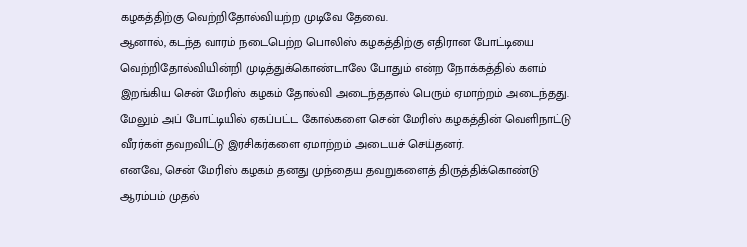கழகத்திற்கு வெற்றிதோல்வியற்ற முடிவே தேவை.
ஆனால், கடந்த வாரம் நடைபெற்ற பொலிஸ் கழகத்திற்கு எதிரான போட்டியை வெற்றிதோல்வியின்றி முடித்துக்கொண்டாலே போதும் என்ற நோக்கத்தில் களம் இறங்கிய சென் மேரிஸ் கழகம் தோல்வி அடைந்ததால் பெரும் ஏமாற்றம் அடைந்தது.
மேலும் அப் போட்டியில் ஏகப்பட்ட கோல்களை சென் மேரிஸ் கழகத்தின் வெளிநாட்டு வீரர்கள் தவறவிட்டு இரசிகர்களை ஏமாற்றம் அடையச் செய்தனர்.
எனவே, சென் மேரிஸ் கழகம் தனது முந்தைய தவறுகளைத் திருத்திக்கொண்டு ஆரம்பம் முதல்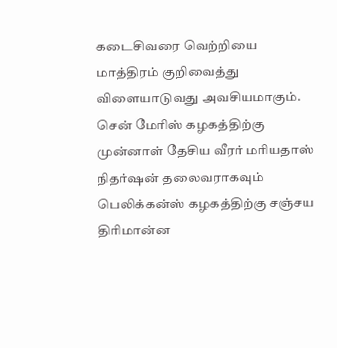கடைசிவரை வெற்றியை மாத்திரம் குறிவைத்து விளையாடுவது அவசியமாகும்.
சென் மேரிஸ் கழகத்திற்கு முன்னாள் தேசிய வீரர் மரியதாஸ் நிதர்ஷன் தலைவராகவும் பெலிக்கன்ஸ் கழகத்திற்கு சஞ்சய திரிமான்ன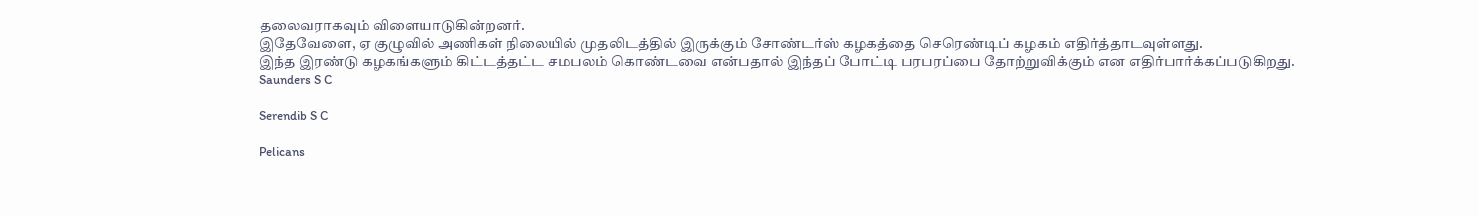தலைவராகவும் விளையாடுகின்றனர்.
இதேவேளை, ஏ குழுவில் அணிகள் நிலையில் முதலிடத்தில் இருக்கும் சோண்டர்ஸ் கழகத்தை செரெண்டிப் கழகம் எதிர்த்தாடவுள்ளது.
இந்த இரண்டு கழகங்களும் கிட்டத்தட்ட சமபலம் கொண்டவை என்பதால் இந்தப் போட்டி பரபரப்பை தோற்றுவிக்கும் என எதிர்பார்க்கப்படுகிறது.
Saunders S C

Serendib S C

Pelicans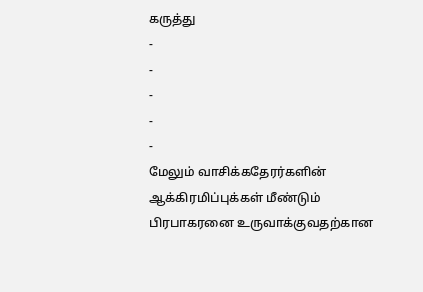கருத்து
-
-
-
-
-
மேலும் வாசிக்கதேரர்களின் ஆக்கிரமிப்புக்கள் மீண்டும் பிரபாகரனை உருவாக்குவதற்கான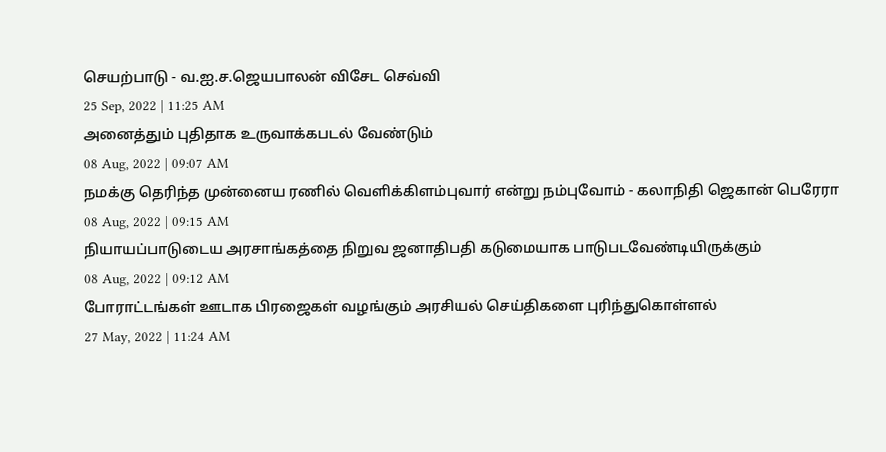செயற்பாடு - வ.ஐ.ச.ஜெயபாலன் விசேட செவ்வி
25 Sep, 2022 | 11:25 AM
அனைத்தும் புதிதாக உருவாக்கபடல் வேண்டும்
08 Aug, 2022 | 09:07 AM
நமக்கு தெரிந்த முன்னைய ரணில் வெளிக்கிளம்புவார் என்று நம்புவோம் - கலாநிதி ஜெகான் பெரேரா
08 Aug, 2022 | 09:15 AM
நியாயப்பாடுடைய அரசாங்கத்தை நிறுவ ஜனாதிபதி கடுமையாக பாடுபடவேண்டியிருக்கும்
08 Aug, 2022 | 09:12 AM
போராட்டங்கள் ஊடாக பிரஜைகள் வழங்கும் அரசியல் செய்திகளை புரிந்துகொள்ளல்
27 May, 2022 | 11:24 AM